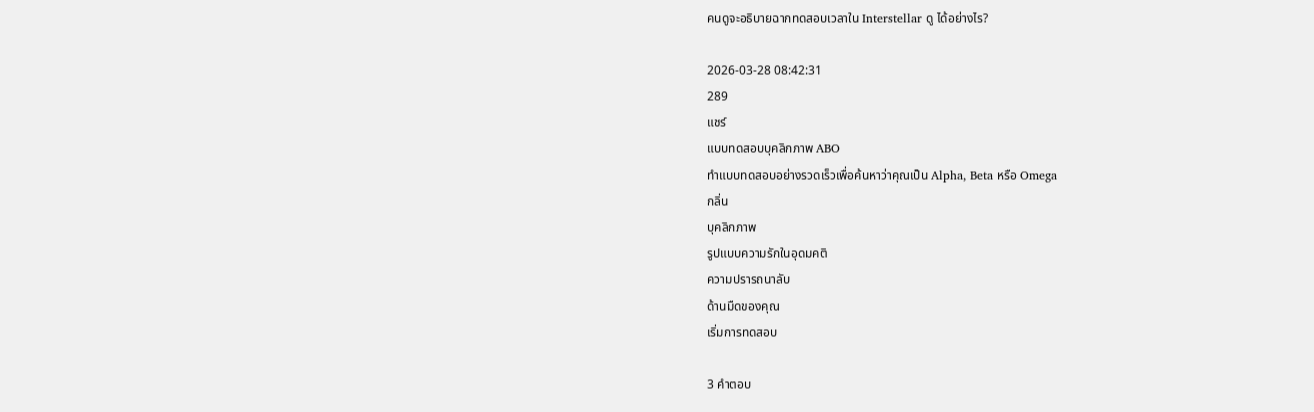คนดูจะอธิบายฉากทดสอบเวลาใน Interstellar ดู ได้อย่างไร?

2026-03-28 08:42:31
289
แชร์
แบบทดสอบบุคลิกภาพ ABO
ทำแบบทดสอบอย่างรวดเร็วเพื่อค้นหาว่าคุณเป็น Alpha, Beta หรือ Omega
กลิ่น
บุคลิกภาพ
รูปแบบความรักในอุดมคติ
ความปรารถนาลับ
ด้านมืดของคุณ
เริ่มการทดสอบ

3 คำตอบ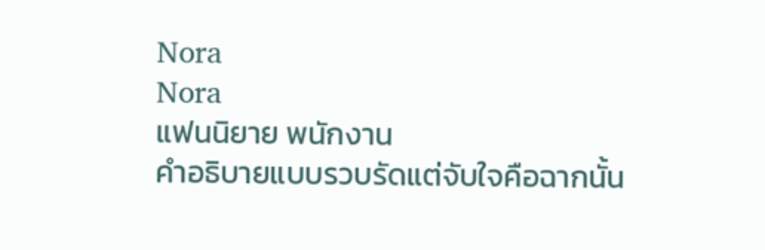Nora
Nora
แฟนนิยาย พนักงาน
คำอธิบายแบบรวบรัดแต่จับใจคือฉากนั้น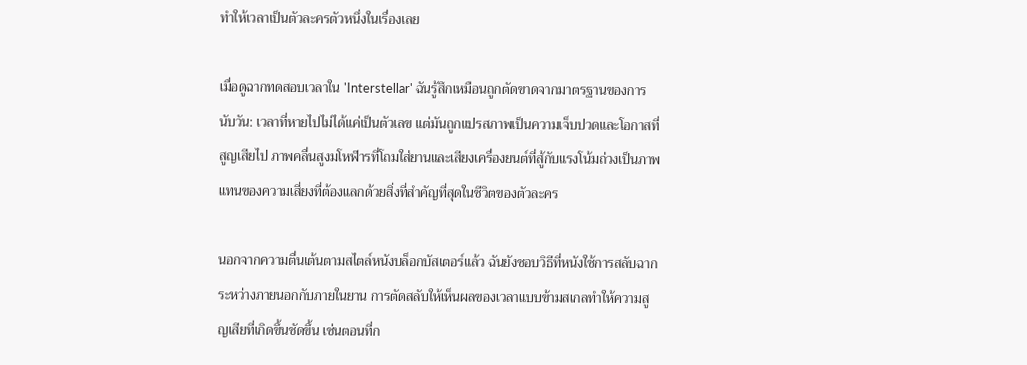ทำให้เวลาเป็นตัวละครตัวหนึ่งในเรื่องเลย

เมื่อดูฉากทดสอบเวลาใน 'Interstellar' ฉันรู้สึกเหมือนถูกตัดขาดจากมาตรฐานของการนับวัน: เวลาที่หายไปไม่ได้แค่เป็นตัวเลข แต่มันถูกแปรสภาพเป็นความเจ็บปวดและโอกาสที่สูญเสียไป ภาพคลื่นสูงมโหฬารที่โถมใส่ยานและเสียงเครื่องยนต์ที่สู้กับแรงโน้มถ่วงเป็นภาพแทนของความเสี่ยงที่ต้องแลกด้วยสิ่งที่สำคัญที่สุดในชีวิตของตัวละคร

นอกจากความตื่นเต้นตามสไตล์หนังบล็อกบัสเตอร์แล้ว ฉันยังชอบวิธีที่หนังใช้การสลับฉากระหว่างภายนอกกับภายในยาน การตัดสลับให้เห็นผลของเวลาแบบข้ามสเกลทำให้ความสูญเสียที่เกิดขึ้นชัดขึ้น เช่นตอนที่ก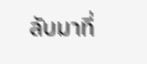ลับมาที่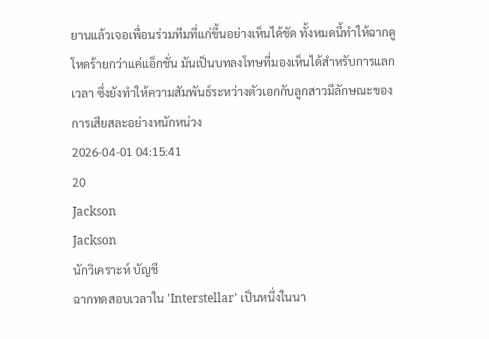ยานแล้วเจอเพื่อนร่วมทีมที่แก่ขึ้นอย่างเห็นได้ชัด ทั้งหมดนี้ทำให้ฉากดูโหดร้ายกว่าแค่แอ็กชั่น มันเป็นบทลงโทษที่มองเห็นได้สำหรับการแลกเวลา ซึ่งยังทำให้ความสัมพันธ์ระหว่างตัวเอกกับลูกสาวมีลักษณะของการเสียสละอย่างหนักหน่วง
2026-04-01 04:15:41
20
Jackson
Jackson
นักวิเคราะห์ บัญชี
ฉากทดสอบเวลาใน 'Interstellar' เป็นหนึ่งในนา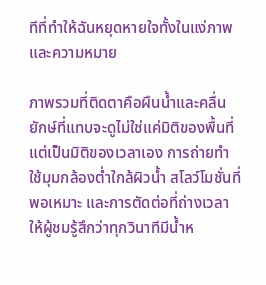ทีที่ทำให้ฉันหยุดหายใจทั้งในแง่ภาพและความหมาย

ภาพรวมที่ติดตาคือผืนน้ำและคลื่นยักษ์ที่แทบจะดูไม่ใช่แค่มิติของพื้นที่ แต่เป็นมิติของเวลาเอง การถ่ายทำใช้มุมกล้องต่ำใกล้ผิวน้ำ สโลว์โมชั่นที่พอเหมาะ และการตัดต่อที่ถ่างเวลาให้ผู้ชมรู้สึกว่าทุกวินาทีมีน้ำห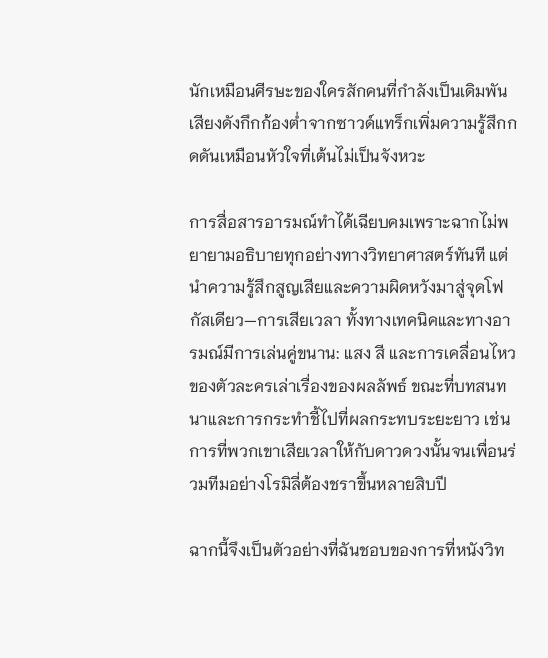นักเหมือนศีรษะของใครสักคนที่กำลังเป็นเดิมพัน เสียงดังกึกก้องต่ำจากซาวด์แทร็กเพิ่มความรู้สึกกดดันเหมือนหัวใจที่เต้นไม่เป็นจังหวะ

การสื่อสารอารมณ์ทำได้เฉียบคมเพราะฉากไม่พยายามอธิบายทุกอย่างทางวิทยาศาสตร์ทันที แต่นำความรู้สึกสูญเสียและความผิดหวังมาสู่จุดโฟกัสเดียว—การเสียเวลา ทั้งทางเทคนิคและทางอารมณ์มีการเล่นคู่ขนาน: แสง สี และการเคลื่อนไหวของตัวละครเล่าเรื่องของผลลัพธ์ ขณะที่บทสนทนาและการกระทำชี้ไปที่ผลกระทบระยะยาว เช่นการที่พวกเขาเสียเวลาให้กับดาวดวงนั้นจนเพื่อนร่วมทีมอย่างโรมิลี่ต้องชราขึ้นหลายสิบปี

ฉากนี้จึงเป็นตัวอย่างที่ฉันชอบของการที่หนังวิท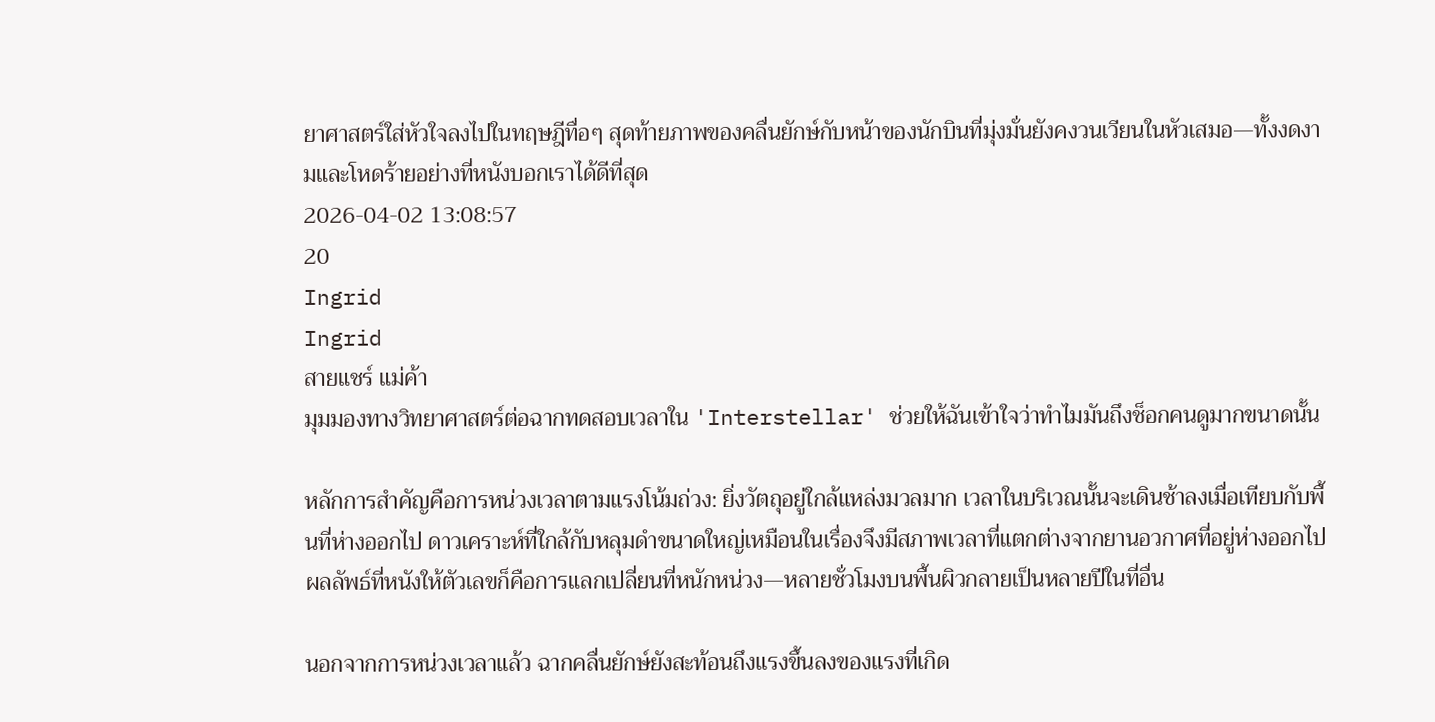ยาศาสตร์ใส่หัวใจลงไปในทฤษฎีทื่อๆ สุดท้ายภาพของคลื่นยักษ์กับหน้าของนักบินที่มุ่งมั่นยังคงวนเวียนในหัวเสมอ—ทั้งงดงามและโหดร้ายอย่างที่หนังบอกเราได้ดีที่สุด
2026-04-02 13:08:57
20
Ingrid
Ingrid
สายแชร์ แม่ค้า
มุมมองทางวิทยาศาสตร์ต่อฉากทดสอบเวลาใน 'Interstellar' ช่วยให้ฉันเข้าใจว่าทำไมมันถึงช็อกคนดูมากขนาดนั้น

หลักการสำคัญคือการหน่วงเวลาตามแรงโน้มถ่วง: ยิ่งวัตถุอยู่ใกล้แหล่งมวลมาก เวลาในบริเวณนั้นจะเดินช้าลงเมื่อเทียบกับพื้นที่ห่างออกไป ดาวเคราะห์ที่ใกล้กับหลุมดำขนาดใหญ่เหมือนในเรื่องจึงมีสภาพเวลาที่แตกต่างจากยานอวกาศที่อยู่ห่างออกไป ผลลัพธ์ที่หนังให้ตัวเลขก็คือการแลกเปลี่ยนที่หนักหน่วง—หลายชั่วโมงบนพื้นผิวกลายเป็นหลายปีในที่อื่น

นอกจากการหน่วงเวลาแล้ว ฉากคลื่นยักษ์ยังสะท้อนถึงแรงขึ้นลงของแรงที่เกิด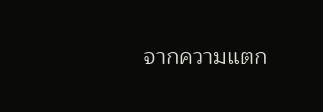จากความแตก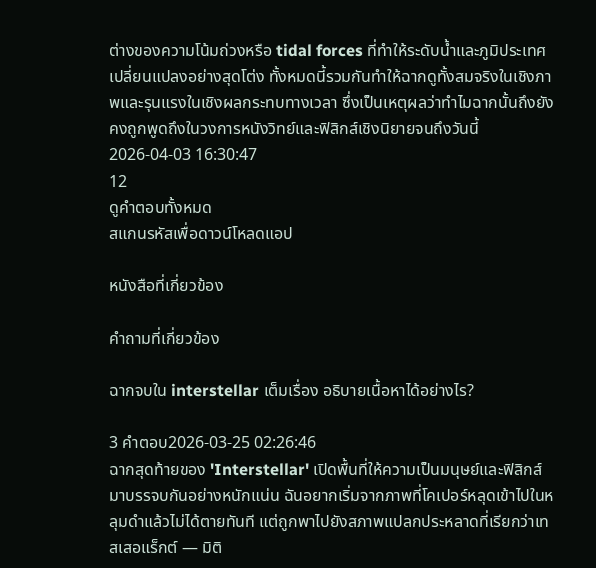ต่างของความโน้มถ่วงหรือ tidal forces ที่ทำให้ระดับน้ำและภูมิประเทศเปลี่ยนแปลงอย่างสุดโต่ง ทั้งหมดนี้รวมกันทำให้ฉากดูทั้งสมจริงในเชิงภาพและรุนแรงในเชิงผลกระทบทางเวลา ซึ่งเป็นเหตุผลว่าทำไมฉากนั้นถึงยังคงถูกพูดถึงในวงการหนังวิทย์และฟิสิกส์เชิงนิยายจนถึงวันนี้
2026-04-03 16:30:47
12
ดูคำตอบทั้งหมด
สแกนรหัสเพื่อดาวน์โหลดแอป

หนังสือที่เกี่ยวข้อง

คำถามที่เกี่ยวข้อง

ฉากจบใน interstellar เต็มเรื่อง อธิบายเนื้อหาได้อย่างไร?

3 คำตอบ2026-03-25 02:26:46
ฉากสุดท้ายของ 'Interstellar' เปิดพื้นที่ให้ความเป็นมนุษย์และฟิสิกส์มาบรรจบกันอย่างหนักแน่น ฉันอยากเริ่มจากภาพที่โคเปอร์หลุดเข้าไปในหลุมดำแล้วไม่ได้ตายทันที แต่ถูกพาไปยังสภาพแปลกประหลาดที่เรียกว่าเทสเสอแร็กต์ — มิติ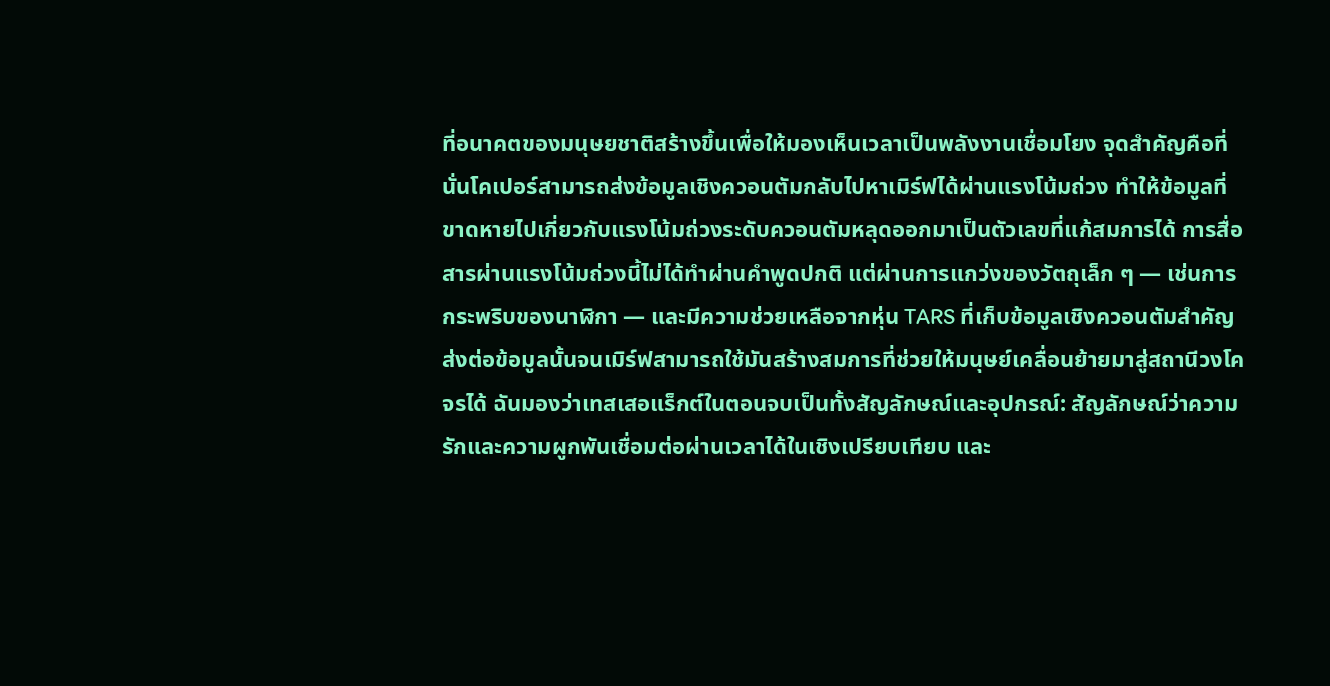ที่อนาคตของมนุษยชาติสร้างขึ้นเพื่อให้มองเห็นเวลาเป็นพลังงานเชื่อมโยง จุดสำคัญคือที่นั่นโคเปอร์สามารถส่งข้อมูลเชิงควอนตัมกลับไปหาเมิร์ฟได้ผ่านแรงโน้มถ่วง ทำให้ข้อมูลที่ขาดหายไปเกี่ยวกับแรงโน้มถ่วงระดับควอนตัมหลุดออกมาเป็นตัวเลขที่แก้สมการได้ การสื่อสารผ่านแรงโน้มถ่วงนี้ไม่ได้ทำผ่านคำพูดปกติ แต่ผ่านการแกว่งของวัตถุเล็ก ๆ — เช่นการกระพริบของนาฬิกา — และมีความช่วยเหลือจากหุ่น TARS ที่เก็บข้อมูลเชิงควอนตัมสำคัญ ส่งต่อข้อมูลนั้นจนเมิร์ฟสามารถใช้มันสร้างสมการที่ช่วยให้มนุษย์เคลื่อนย้ายมาสู่สถานีวงโคจรได้ ฉันมองว่าเทสเสอแร็กต์ในตอนจบเป็นทั้งสัญลักษณ์และอุปกรณ์: สัญลักษณ์ว่าความรักและความผูกพันเชื่อมต่อผ่านเวลาได้ในเชิงเปรียบเทียบ และ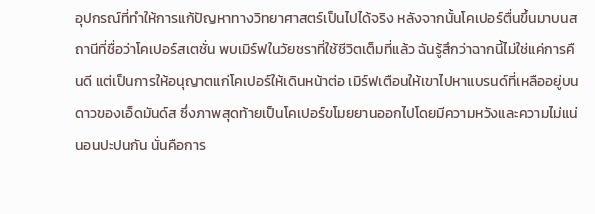อุปกรณ์ที่ทำให้การแก้ปัญหาทางวิทยาศาสตร์เป็นไปได้จริง หลังจากนั้นโคเปอร์ตื่นขึ้นมาบนสถานีที่ชื่อว่าโคเปอร์สเตชั่น พบเมิร์ฟในวัยชราที่ใช้ชีวิตเต็มที่แล้ว ฉันรู้สึกว่าฉากนี้ไม่ใช่แค่การคืนดี แต่เป็นการให้อนุญาตแก่โคเปอร์ให้เดินหน้าต่อ เมิร์ฟเตือนให้เขาไปหาแบรนด์ที่เหลืออยู่บนดาวของเอ็ดมันด์ส ซึ่งภาพสุดท้ายเป็นโคเปอร์ขโมยยานออกไปโดยมีความหวังและความไม่แน่นอนปะปนกัน นั่นคือการ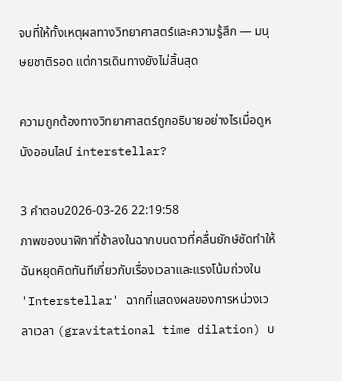จบที่ให้ทั้งเหตุผลทางวิทยาศาสตร์และความรู้สึก — มนุษยชาติรอด แต่การเดินทางยังไม่สิ้นสุด

ความถูกต้องทางวิทยาศาสตร์ถูกอธิบายอย่างไรเมื่อดูหนังออนไลน์ interstellar?

3 คำตอบ2026-03-26 22:19:58
ภาพของนาฬิกาที่ช้าลงในฉากบนดาวที่คลื่นยักษ์ซัดทำให้ฉันหยุดคิดทันทีเกี่ยวกับเรื่องเวลาและแรงโน้มถ่วงใน 'Interstellar' ฉากที่แสดงผลของการหน่วงเวลาเวลา (gravitational time dilation) บ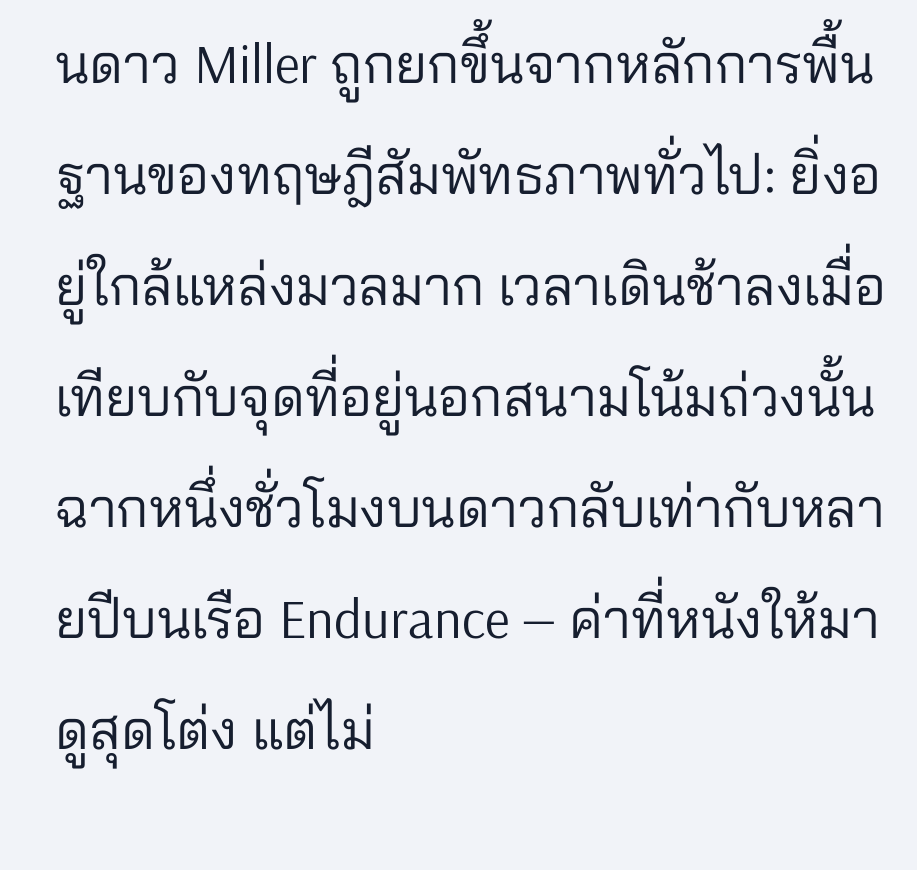นดาว Miller ถูกยกขึ้นจากหลักการพื้นฐานของทฤษฎีสัมพัทธภาพทั่วไป: ยิ่งอยู่ใกล้แหล่งมวลมาก เวลาเดินช้าลงเมื่อเทียบกับจุดที่อยู่นอกสนามโน้มถ่วงนั้น ฉากหนึ่งชั่วโมงบนดาวกลับเท่ากับหลายปีบนเรือ Endurance — ค่าที่หนังให้มาดูสุดโต่ง แต่ไม่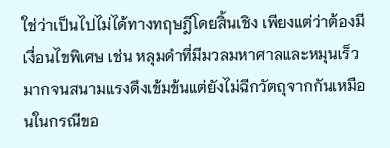ใช่ว่าเป็นไปไม่ได้ทางทฤษฎีโดยสิ้นเชิง เพียงแต่ว่าต้องมีเงื่อนไขพิเศษ เช่น หลุมดำที่มีมวลมหาศาลและหมุนเร็วมากจนสนามแรงดึงเข้มข้นแต่ยังไม่ฉีกวัตถุจากกันเหมือนในกรณีขอ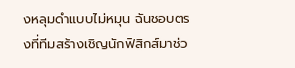งหลุมดำแบบไม่หมุน ฉันชอบตรงที่ทีมสร้างเชิญนักฟิสิกส์มาช่ว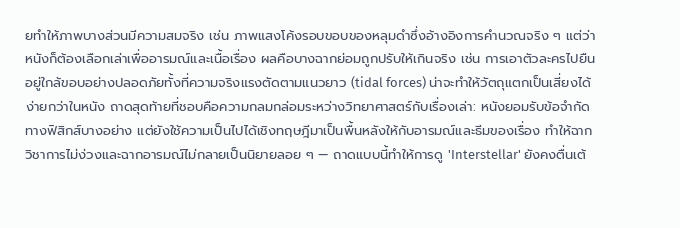ยทำให้ภาพบางส่วนมีความสมจริง เช่น ภาพแสงโค้งรอบขอบของหลุมดำซึ่งอ้างอิงการคำนวณจริง ๆ แต่ว่าหนังก็ต้องเลือกเล่าเพื่ออารมณ์และเนื้อเรื่อง ผลคือบางฉากย่อมถูกปรับให้เกินจริง เช่น การเอาตัวละครไปยืนอยู่ใกล้ขอบอย่างปลอดภัยทั้งที่ความจริงแรงตัดตามแนวยาว (tidal forces) น่าจะทำให้วัตถุแตกเป็นเสี่ยงได้ง่ายกว่าในหนัง ถาดสุดท้ายที่ชอบคือความกลมกล่อมระหว่างวิทยาศาสตร์กับเรื่องเล่า: หนังยอมรับข้อจำกัดทางฟิสิกส์บางอย่าง แต่ยังใช้ความเป็นไปได้เชิงทฤษฎีมาเป็นพื้นหลังให้กับอารมณ์และธีมของเรื่อง ทำให้ฉากวิชาการไม่ง่วงและฉากอารมณ์ไม่กลายเป็นนิยายลอย ๆ — ถาดแบบนี้ทำให้การดู 'Interstellar' ยังคงตื่นเต้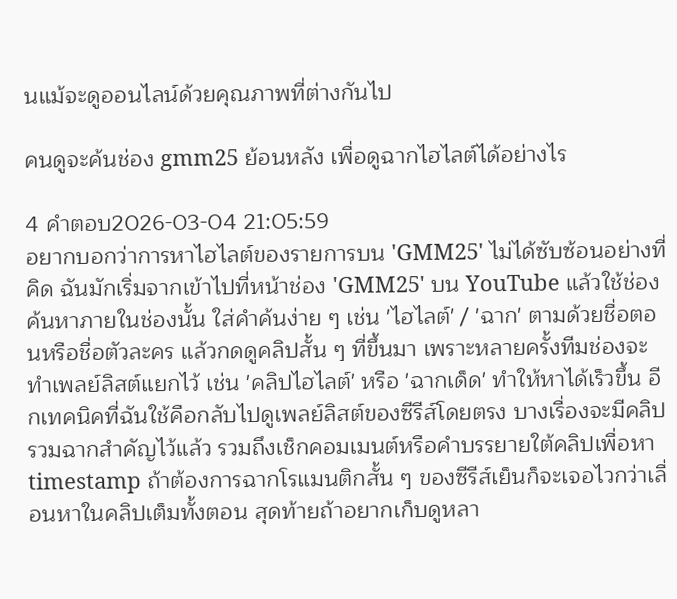นแม้จะดูออนไลน์ด้วยคุณภาพที่ต่างกันไป

คนดูจะค้นช่อง gmm25 ย้อนหลัง เพื่อดูฉากไฮไลต์ได้อย่างไร

4 คำตอบ2026-03-04 21:05:59
อยากบอกว่าการหาไฮไลต์ของรายการบน 'GMM25' ไม่ได้ซับซ้อนอย่างที่คิด ฉันมักเริ่มจากเข้าไปที่หน้าช่อง 'GMM25' บน YouTube แล้วใช้ช่องค้นหาภายในช่องนั้น ใส่คำค้นง่าย ๆ เช่น 'ไฮไลต์' / 'ฉาก' ตามด้วยชื่อตอนหรือชื่อตัวละคร แล้วกดดูคลิปสั้น ๆ ที่ขึ้นมา เพราะหลายครั้งทีมช่องจะทำเพลย์ลิสต์แยกไว้ เช่น 'คลิปไฮไลต์' หรือ 'ฉากเด็ด' ทำให้หาได้เร็วขึ้น อีกเทคนิคที่ฉันใช้คือกลับไปดูเพลย์ลิสต์ของซีรีส์โดยตรง บางเรื่องจะมีคลิปรวมฉากสำคัญไว้แล้ว รวมถึงเช็กคอมเมนต์หรือคำบรรยายใต้คลิปเพื่อหา timestamp ถ้าต้องการฉากโรแมนติกสั้น ๆ ของซีรีส์เย็นก็จะเจอไวกว่าเลื่อนหาในคลิปเต็มทั้งตอน สุดท้ายถ้าอยากเก็บดูหลา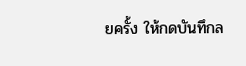ยครั้ง ให้กดบันทึกล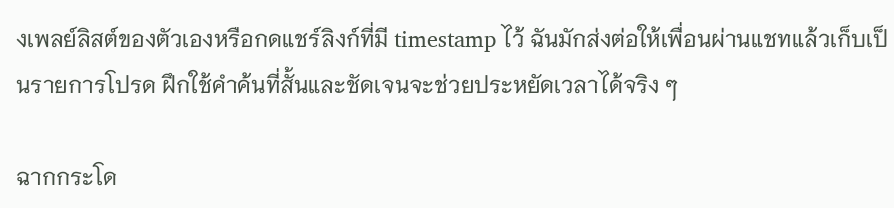งเพลย์ลิสต์ของตัวเองหรือกดแชร์ลิงก์ที่มี timestamp ไว้ ฉันมักส่งต่อให้เพื่อนผ่านแชทแล้วเก็บเป็นรายการโปรด ฝึกใช้คำค้นที่สั้นและชัดเจนจะช่วยประหยัดเวลาได้จริง ๆ

ฉากกระโด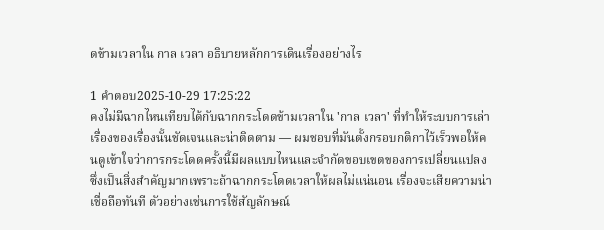ดข้ามเวลาใน กาล เวลา อธิบายหลักการเดินเรื่องอย่างไร

1 คำตอบ2025-10-29 17:25:22
คงไม่มีฉากไหนเทียบได้กับฉากกระโดดข้ามเวลาใน 'กาล เวลา' ที่ทำให้ระบบการเล่าเรื่องของเรื่องนั้นชัดเจนและน่าติดตาม — ผมชอบที่มันตั้งกรอบกติกาไว้เร็วพอให้คนดูเข้าใจว่าการกระโดดครั้งนี้มีผลแบบไหนและจำกัดขอบเขตของการเปลี่ยนแปลง ซึ่งเป็นสิ่งสำคัญมากเพราะถ้าฉากกระโดดเวลาให้ผลไม่แน่นอน เรื่องจะเสียความน่าเชื่อถือทันที ตัวอย่างเช่นการใช้สัญลักษณ์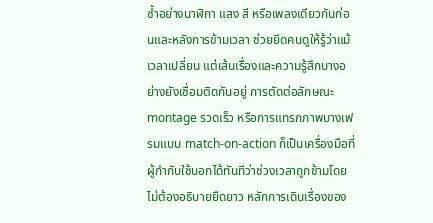ซ้ำอย่างนาฬิกา แสง สี หรือเพลงเดียวกันก่อนและหลังการข้ามเวลา ช่วยยึดคนดูให้รู้ว่าแม้เวลาเปลี่ยน แต่เส้นเรื่องและความรู้สึกบางอย่างยังเชื่อมติดกันอยู่ การตัดต่อลักษณะ montage รวดเร็ว หรือการแทรกภาพบางเฟรมแบบ match-on-action ก็เป็นเครื่องมือที่ผู้กำกับใช้บอกได้ทันทีว่าช่วงเวลาถูกข้ามโดยไม่ต้องอธิบายยืดยาว หลักการเดินเรื่องของ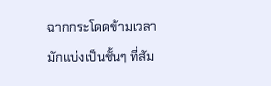ฉากกระโดดข้ามเวลามักแบ่งเป็นชั้นๆ ที่สัม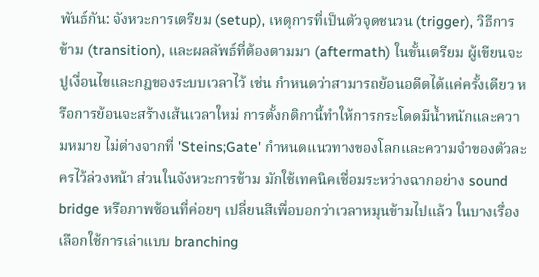พันธ์กัน: จังหวะการเตรียม (setup), เหตุการที่เป็นตัวจุดชนวน (trigger), วิธีการข้าม (transition), และผลลัพธ์ที่ต้องตามมา (aftermath) ในขั้นเตรียม ผู้เขียนจะปูเงื่อนไขและกฎของระบบเวลาไว้ เช่น กำหนดว่าสามารถย้อนอดีตได้แค่ครั้งเดียว หรือการย้อนจะสร้างเส้นเวลาใหม่ การตั้งกติกานี้ทำให้การกระโดดมีน้ำหนักและความหมาย ไม่ต่างจากที่ 'Steins;Gate' กำหนดแนวทางของโลกและความจำของตัวละครไว้ล่วงหน้า ส่วนในจังหวะการข้าม มักใช้เทคนิคเชื่อมระหว่างฉากอย่าง sound bridge หรือภาพซ้อนที่ค่อยๆ เปลี่ยนสีเพื่อบอกว่าเวลาหมุนข้ามไปแล้ว ในบางเรื่องเลือกใช้การเล่าแบบ branching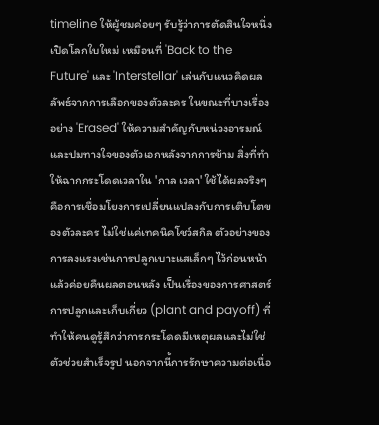timeline ให้ผู้ชมค่อยๆ รับรู้ว่าการตัดสินใจหนึ่งเปิดโลกใบใหม่ เหมือนที่ 'Back to the Future' และ 'Interstellar' เล่นกับแนวคิดผลลัพธ์จากการเลือกของตัวละคร ในขณะที่บางเรื่องอย่าง 'Erased' ให้ความสำคัญกับหน่วงอารมณ์และปมทางใจของตัวเอกหลังจากการข้าม สิ่งที่ทำให้ฉากกระโดดเวลาใน 'กาล เวลา' ใช้ได้ผลจริงๆ คือการเชื่อมโยงการเปลี่ยนแปลงกับการเติบโตของตัวละคร ไม่ใช่แค่เทคนิคโชว์สกิล ตัวอย่างของการลงแรงเช่นการปลูกเบาะแสเล็กๆ ไว้ก่อนหน้า แล้วค่อยคืนผลตอนหลัง เป็นเรื่องของการศาสตร์การปลูกและเก็บเกี่ยว (plant and payoff) ที่ทำให้คนดูรู้สึกว่าการกระโดดมีเหตุผลและไม่ใช่ตัวช่วยสำเร็จรูป นอกจากนี้การรักษาความต่อเนื่อ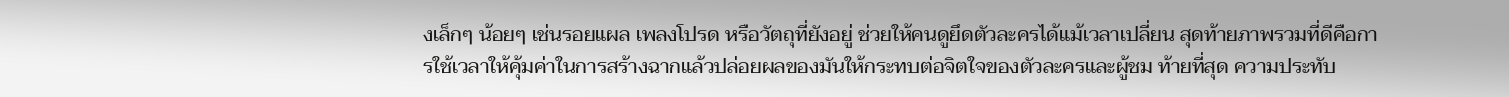งเล็กๆ น้อยๆ เช่นรอยแผล เพลงโปรด หรือวัตถุที่ยังอยู่ ช่วยให้คนดูยึดตัวละครได้แม้เวลาเปลี่ยน สุดท้ายภาพรวมที่ดีคือการใช้เวลาให้คุ้มค่าในการสร้างฉากแล้วปล่อยผลของมันให้กระทบต่อจิตใจของตัวละครและผู้ชม ท้ายที่สุด ความประทับ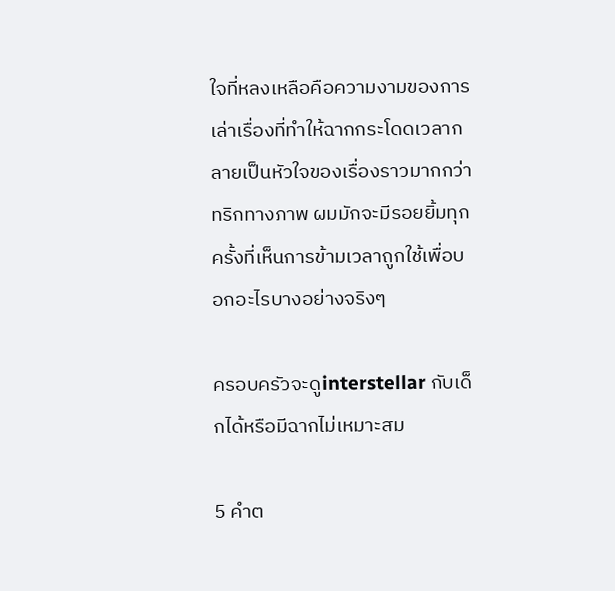ใจที่หลงเหลือคือความงามของการเล่าเรื่องที่ทำให้ฉากกระโดดเวลากลายเป็นหัวใจของเรื่องราวมากกว่าทริกทางภาพ ผมมักจะมีรอยยิ้มทุกครั้งที่เห็นการข้ามเวลาถูกใช้เพื่อบอกอะไรบางอย่างจริงๆ

ครอบครัวจะดูinterstellar กับเด็กได้หรือมีฉากไม่เหมาะสม

5 คำต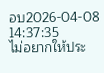อบ2026-04-08 14:37:35
ไม่อยากให้ประ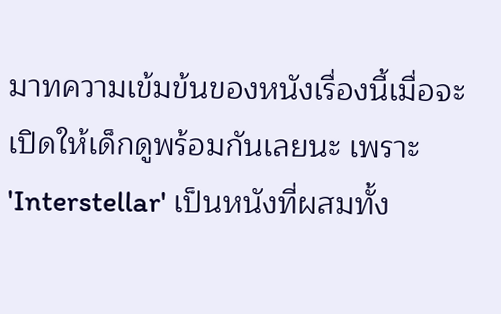มาทความเข้มข้นของหนังเรื่องนี้เมื่อจะเปิดให้เด็กดูพร้อมกันเลยนะ เพราะ 'Interstellar' เป็นหนังที่ผสมทั้ง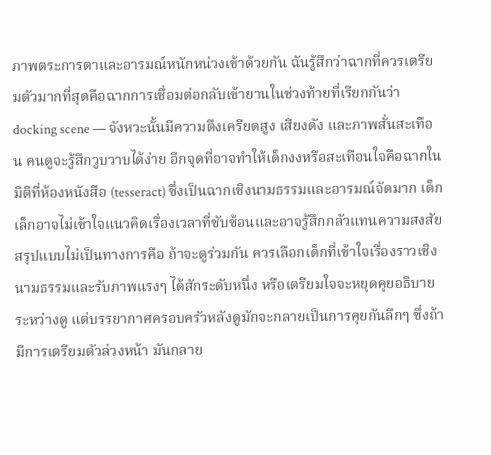ภาพตระการตาและอารมณ์หนักหน่วงเข้าด้วยกัน ฉันรู้สึกว่าฉากที่ควรเตรียมตัวมากที่สุดคือฉากการเชื่อมต่อกลับเข้ายานในช่วงท้ายที่เรียกกันว่า docking scene — จังหวะนั้นมีความตึงเครียดสูง เสียงดัง และภาพสั่นสะเทือน คนดูจะรู้สึกวูบวาบได้ง่าย อีกจุดที่อาจทำให้เด็กงงหรือสะเทือนใจคือฉากในมิติที่ห้องหนังสือ (tesseract) ซึ่งเป็นฉากเชิงนามธรรมและอารมณ์จัดมาก เด็กเล็กอาจไม่เข้าใจแนวคิดเรื่องเวลาที่ซับซ้อนและอาจรู้สึกกลัวแทนความสงสัย สรุปแบบไม่เป็นทางการคือ ถ้าจะดูร่วมกัน ควรเลือกเด็กที่เข้าใจเรื่องราวเชิงนามธรรมและรับภาพแรงๆ ได้สักระดับหนึ่ง หรือเตรียมใจจะหยุดคุยอธิบายระหว่างดู แต่บรรยากาศครอบครัวหลังดูมักจะกลายเป็นการคุยกันลึกๆ ซึ่งถ้ามีการเตรียมตัวล่วงหน้า มันกลาย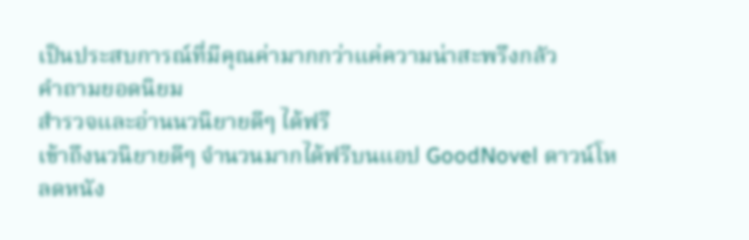เป็นประสบการณ์ที่มีคุณค่ามากกว่าแค่ความน่าสะพรึงกลัว
คำถามยอดนิยม
สำรวจและอ่านนวนิยายดีๆ ได้ฟรี
เข้าถึงนวนิยายดีๆ จำนวนมากได้ฟรีบนแอป GoodNovel ดาวน์โหลดหนัง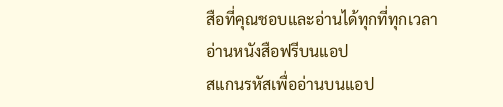สือที่คุณชอบและอ่านได้ทุกที่ทุกเวลา
อ่านหนังสือฟรีบนแอป
สแกนรหัสเพื่ออ่านบนแอป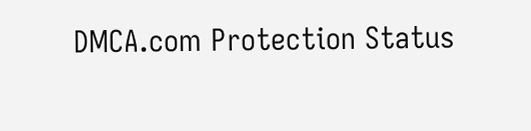DMCA.com Protection Status